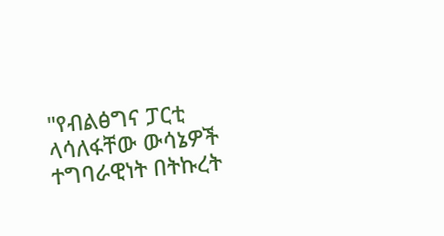"የብልፅግና ፓርቲ ላሳለፋቸው ውሳኔዎች ተግባራዊነት በትኩረት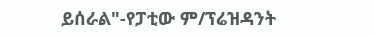ይሰራል"-የፓቲው ም/ፕሬዝዳንት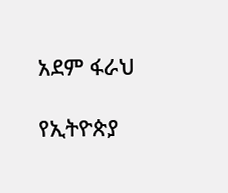አደም ፋራህ

የኢትዮጵያ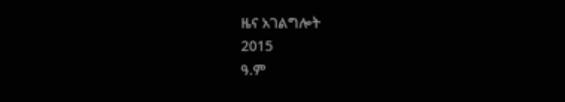ዜና አገልግሎት
2015
ዓ.ም